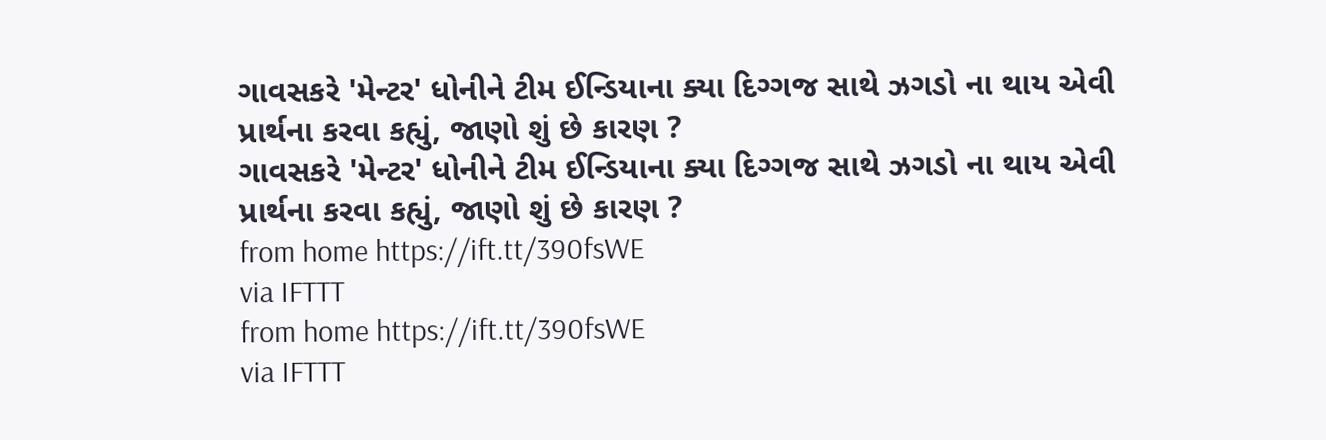ગાવસકરે 'મેન્ટર' ધોનીને ટીમ ઈન્ડિયાના ક્યા દિગ્ગજ સાથે ઝગડો ના થાય એવી પ્રાર્થના કરવા કહ્યું, જાણો શું છે કારણ ?
ગાવસકરે 'મેન્ટર' ધોનીને ટીમ ઈન્ડિયાના ક્યા દિગ્ગજ સાથે ઝગડો ના થાય એવી પ્રાર્થના કરવા કહ્યું, જાણો શું છે કારણ ?
from home https://ift.tt/390fsWE
via IFTTT
from home https://ift.tt/390fsWE
via IFTTT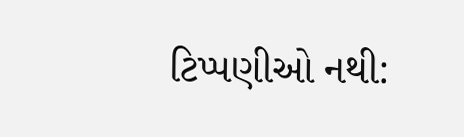ટિપ્પણીઓ નથી: